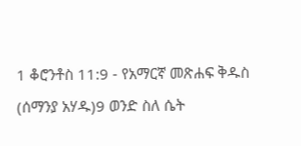1 ቆሮንቶስ 11:9 - የአማርኛ መጽሐፍ ቅዱስ (ሰማንያ አሃዱ)9 ወንድ ስለ ሴት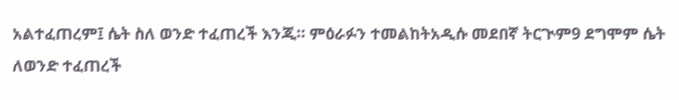አልተፈጠረም፤ ሴት ስለ ወንድ ተፈጠረች እንጂ። ምዕራፉን ተመልከትአዲሱ መደበኛ ትርጒም9 ደግሞም ሴት ለወንድ ተፈጠረች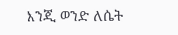እንጂ ወንድ ለሴት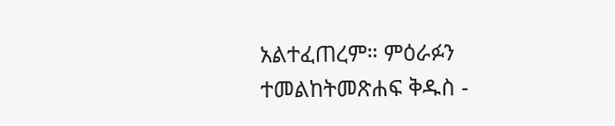አልተፈጠረም። ምዕራፉን ተመልከትመጽሐፍ ቅዱስ -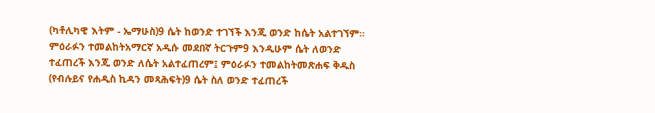(ካቶሊካዊ እትም - ኤማሁስ)9 ሴት ከወንድ ተገኘች እንጂ ወንድ ከሴት አልተገኘም። ምዕራፉን ተመልከትአማርኛ አዲሱ መደበኛ ትርጉም9 እንዲሁም ሴት ለወንድ ተፈጠረች እንጂ ወንድ ለሴት አልተፈጠረም፤ ምዕራፉን ተመልከትመጽሐፍ ቅዱስ (የብሉይና የሐዲስ ኪዳን መጻሕፍት)9 ሴት ስለ ወንድ ተፈጠረች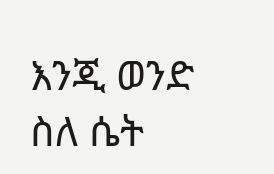እንጂ ወንድ ስለ ሴት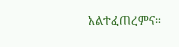አልተፈጠረምና።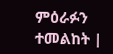ምዕራፉን ተመልከት |